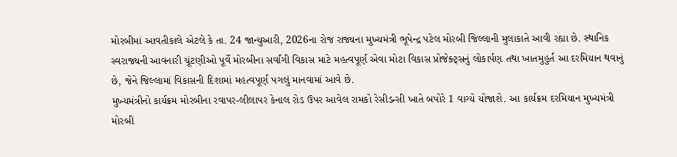મોરબીમાં આવતીકાલે એટલે કે તા. 24 જાન્યુઆરી, 2026ના રોજ રાજ્યના મુખ્યમંત્રી ભૂપેન્દ્ર પટેલ મોરબી જિલ્લાની મુલાકાતે આવી રહ્યા છે. સ્થાનિક સ્વરાજ્યની આવનારી ચૂંટણીઓ પૂર્વે મોરબીના સર્વાંગી વિકાસ માટે મહત્વપૂર્ણ એવા મોટા વિકાસ પ્રોજેક્ટ્સનું લોકાર્પણ તથા ખાતમુહુર્ત આ દરમિયાન થવાનું છે, જેને જિલ્લામાં વિકાસની દિશામાં મહત્વપૂર્ણ પગલું માનવામાં આવે છે.
મુખ્યમંત્રીનો કાર્યક્રમ મોરબીના રવાપર-લીલાપર કેનાલ રોડ ઉપર આવેલ રામકો રેસીડન્સી ખાતે બપોરે 1 વાગ્યે યોજાશે. આ કાર્યક્રમ દરમિયાન મુખ્યમંત્રી મોરબી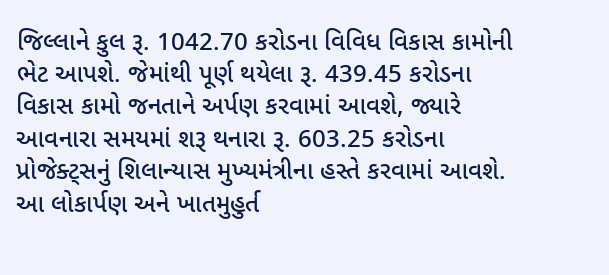જિલ્લાને કુલ રૂ. 1042.70 કરોડના વિવિધ વિકાસ કામોની ભેટ આપશે. જેમાંથી પૂર્ણ થયેલા રૂ. 439.45 કરોડના વિકાસ કામો જનતાને અર્પણ કરવામાં આવશે, જ્યારે આવનારા સમયમાં શરૂ થનારા રૂ. 603.25 કરોડના પ્રોજેક્ટ્સનું શિલાન્યાસ મુખ્યમંત્રીના હસ્તે કરવામાં આવશે.
આ લોકાર્પણ અને ખાતમુહુર્ત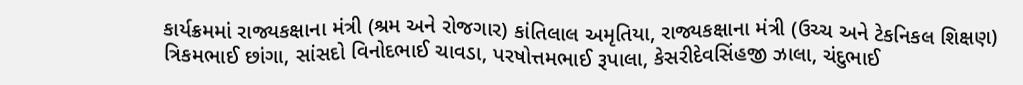કાર્યક્રમમાં રાજ્યકક્ષાના મંત્રી (શ્રમ અને રોજગાર) કાંતિલાલ અમૃતિયા, રાજ્યકક્ષાના મંત્રી (ઉચ્ચ અને ટેકનિકલ શિક્ષણ) ત્રિકમભાઈ છાંગા, સાંસદો વિનોદભાઈ ચાવડા, પરષોત્તમભાઈ રૂપાલા, કેસરીદેવસિંહજી ઝાલા, ચંદુભાઈ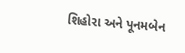શિહોરા અને પૂનમબેન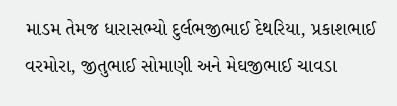માડમ તેમજ ધારાસભ્યો દુર્લભજીભાઈ દેથરિયા, પ્રકાશભાઈ વરમોરા, જીતુભાઈ સોમાણી અને મેઘજીભાઈ ચાવડા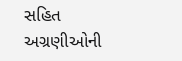સહિત અગ્રણીઓની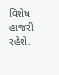વિશેષ હાજરી રહેશે.